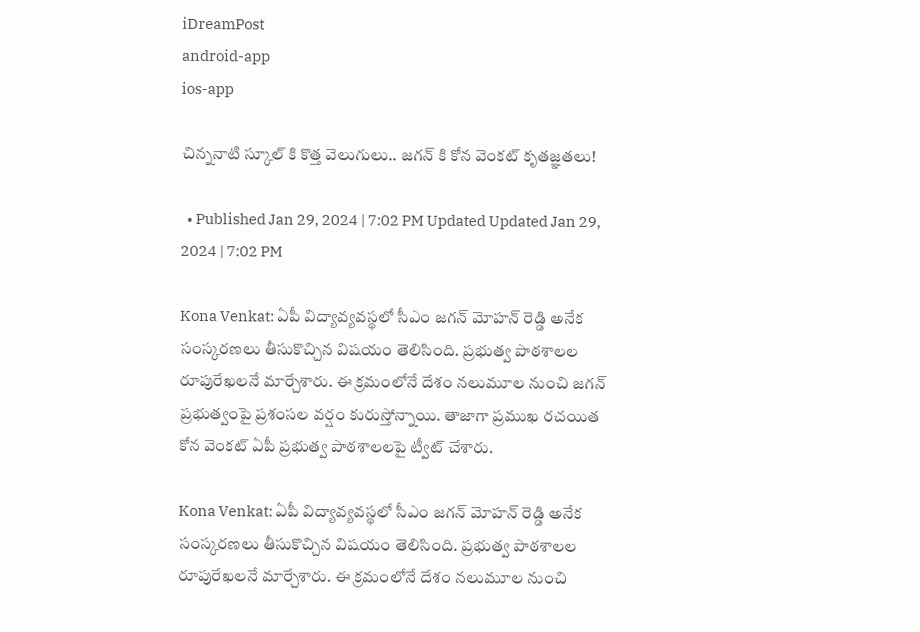iDreamPost
android-app
ios-app

చిన్ననాటి స్కూల్ కి కొత్త వెలుగులు.. జగన్ కి కోన వెంకట్ కృతజ్ఞతలు!

  • Published Jan 29, 2024 | 7:02 PM Updated Updated Jan 29, 2024 | 7:02 PM

Kona Venkat: ఏపీ విద్యావ్యవస్థలో సీఎం జగన్ మోహన్ రెడ్డి అనేక సంస్కరణలు తీసుకొచ్చిన విషయం తెలిసింది. ప్రభుత్వ పాఠశాలల రూపురేఖలనే మార్చేశారు. ఈ క్రమంలోనే దేశం నలుమూల నుంచి జగన్ ప్రభుత్వంపై ప్రశంసల వర్షం కురుస్తోన్నాయి. తాజాగా ప్రముఖ రచయిత కోన వెంకట్ ఏపీ ప్రభుత్వ పాఠశాలలపై ట్వీట్ చేశారు.

Kona Venkat: ఏపీ విద్యావ్యవస్థలో సీఎం జగన్ మోహన్ రెడ్డి అనేక సంస్కరణలు తీసుకొచ్చిన విషయం తెలిసింది. ప్రభుత్వ పాఠశాలల రూపురేఖలనే మార్చేశారు. ఈ క్రమంలోనే దేశం నలుమూల నుంచి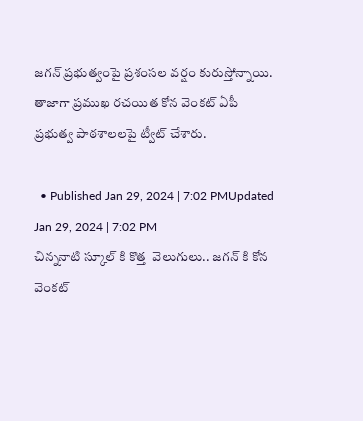జగన్ ప్రభుత్వంపై ప్రశంసల వర్షం కురుస్తోన్నాయి. తాజాగా ప్రముఖ రచయిత కోన వెంకట్ ఏపీ ప్రభుత్వ పాఠశాలలపై ట్వీట్ చేశారు.

  • Published Jan 29, 2024 | 7:02 PMUpdated Jan 29, 2024 | 7:02 PM
చిన్ననాటి స్కూల్ కి కొత్త  వెలుగులు.. జగన్ కి కోన వెంకట్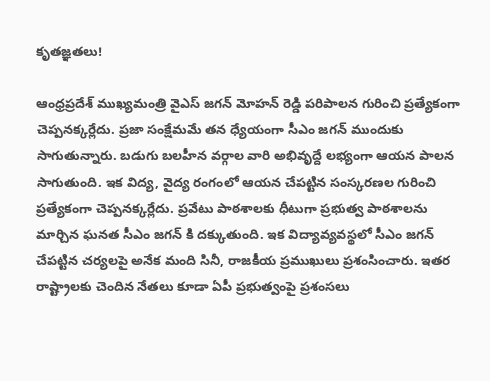కృతజ్ఞతలు!

ఆంధ్రప్రదేశ్ ముఖ్యమంత్రి వైఎస్ జగన్ మోహన్ రెడ్డి పరిపాలన గురించి ప్రత్యేకంగా చెప్పనక్కర్లేదు. ప్రజా సంక్షేమమే తన ధ్యేయంగా సీఎం జగన్ ముందుకు సాగుతున్నారు. బడుగు బలహీన వర్గాల వారి అభివృద్దే లభ్యంగా ఆయన పాలన సాగుతుంది. ఇక విద్య, వైద్య రంగంలో ఆయన చేపట్టిన సంస్కరణల గురించి ప్రత్యేకంగా చెప్పనక్కర్లేదు. ప్రవేటు పాఠశాలకు ధీటుగా ప్రభుత్వ పాఠశాలను మార్చిన ఘనత సీఎం జగన్ కి దక్కుతుంది. ఇక విద్యావ్యవస్థలో సీఎం జగన్ చేపట్టిన చర్యలపై అనేక మంది సినీ, రాజకీయ ప్రముఖులు ప్రశంసించారు. ఇతర రాష్ట్రాలకు చెందిన నేతలు కూడా ఏపీ ప్రభుత్వంపై ప్రశంసలు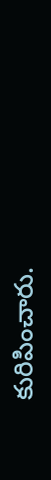కురిపించారు.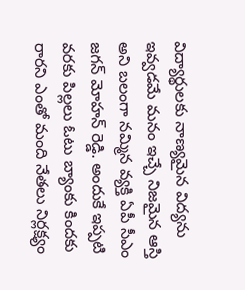విద్యార్థులకు నాణ్యమైన విద్యను ఇవ్వడమే మనం ఇచ్చే నిజమైన ఆస్తి అని బలంగా నమ్మిన వ్యక్తి ఏపీ సీఎం జగన్ మోహన్ రెడ్డి. అందుకే ఇప్పటి వరకు పిల్లలు ఓటు బ్యాంకు కిందకు రారని ఎంతో మంది నేతలు నిర్లక్ష్యం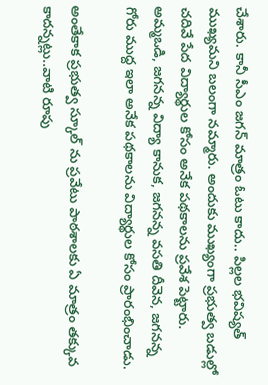చేశారు. కానీ సీఎం జగన్ మాత్రం ఓటు కాదు.. పిల్లల భవిష్యత్ ముఖ్యమని బలంగా నమ్మారు. అందుకు ముఖ్యంగా ప్రభుత్వ బడుల్లో చదివే పేద విద్యార్థుల కోసం అనేక పథకాలను ప్రవేశ పెట్టారు. అమ్మఒడి, జగనన్న విద్యా కానుక, జగనన్న వసతి దీవెన, జగనన్న గోరు ముద్ద ఇలా అనేక పథకాలను విద్యార్థుల కోసం ప్రారంభించాడు.

అంతేకాక ప్రభుత్వ స్కూల్ ను ప్రవేటు పాఠశాలకు ఏ మాత్రం తక్కువ కాదన్నట్లు..వాటి రూపు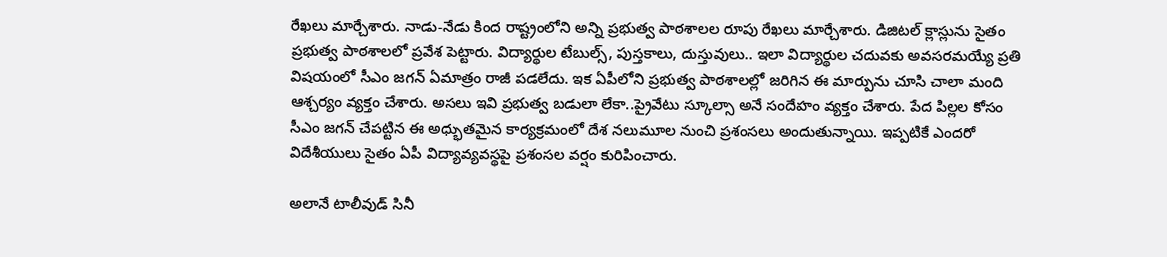రేఖలు మార్చేశారు. నాడు-నేడు కింద రాష్ట్రంలోని అన్ని ప్రభుత్వ పాఠశాలల రూపు రేఖలు మార్చేశారు. డిజిటల్ క్లాస్లును సైతం ప్రభుత్వ పాఠశాలలో ప్రవేశ పెట్టారు. విద్యార్థుల టేబుల్స్, పుస్తకాలు, దుస్తువులు.. ఇలా విద్యార్థుల చదువకు అవసరమయ్యే ప్రతి విషయంలో సీఎం జగన్ ఏమాత్రం రాజీ పడలేదు. ఇక ఏపీలోని ప్రభుత్వ పాఠశాలల్లో జరిగిన ఈ మార్పును చూసి చాలా మంది ఆశ్చర్యం వ్యక్తం చేశారు. అసలు ఇవి ప్రభుత్వ బడులా లేకా..ప్రైవేటు స్కూల్సా అనే సందేహం వ్యక్తం చేశారు. పేద పిల్లల కోసం  సీఎం జగన్ చేపట్టిన ఈ అధ్భుతమైన కార్యక్రమంలో దేశ నలుమూల నుంచి ప్రశంసలు అందుతున్నాయి. ఇప్పటికే ఎందరో విదేశీయులు సైతం ఏపీ విద్యావ్యవస్థపై ప్రశంసల వర్షం కురిపించారు.

అలానే టాలీవుడ్ సినీ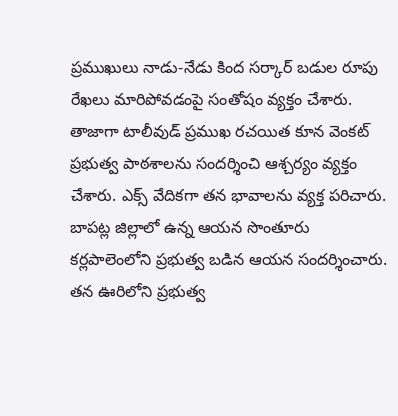ప్రముఖులు నాడు-నేడు కింద సర్కార్ బడుల రూపు రేఖలు మారిపోవడంపై సంతోషం వ్యక్తం చేశారు. తాజాగా టాలీవుడ్ ప్రముఖ రచయిత కూన వెంకట్ ప్రభుత్వ పాఠశాలను సందర్శించి ఆశ్చర్యం వ్యక్తం చేశారు. ఎక్స్ వేదికగా తన భావాలను వ్యక్త పరిచారు. బాపట్ల జిల్లాలో ఉన్న ఆయన సొంతూరు కర్లపాలెంలోని ప్రభుత్వ బడిన ఆయన సందర్శించారు. తన ఊరిలోని ప్రభుత్వ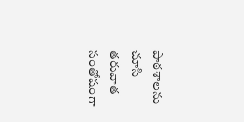పాఠశాలను చూసి తరువాత సంతోషంగా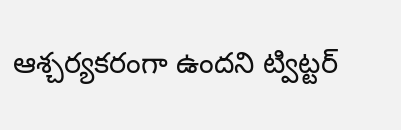ఆశ్చర్యకరంగా ఉందని ట్విట్టర్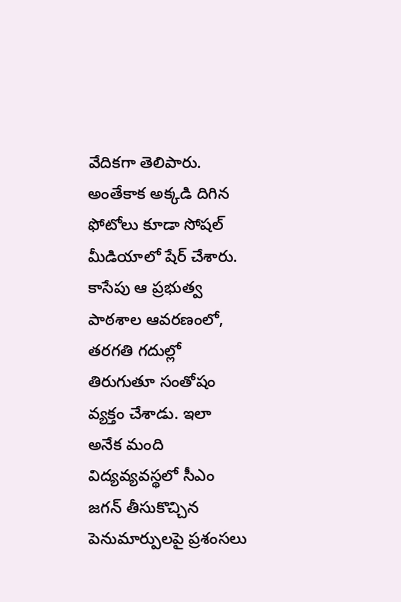వేదికగా తెలిపారు. అంతేకాక అక్కడి దిగిన ఫోటోలు కూడా సోషల్ మీడియాలో షేర్ చేశారు. కాసేపు ఆ ప్రభుత్వ పాఠశాల ఆవరణంలో, తరగతి గదుల్లో తిరుగుతూ సంతోషం వ్యక్తం చేశాడు. ఇలా  అనేక మంది విద్యవ్యవస్థలో సీఎం జగన్ తీసుకొచ్చిన పెనుమార్పులపై ప్రశంసలు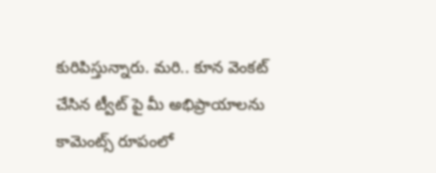కురిపిస్తున్నారు. మరి.. కూన వెంకట్ చేసిన ట్వీట్ పై మీ అభిప్రాయాలను కామెంట్స్ రూపంలో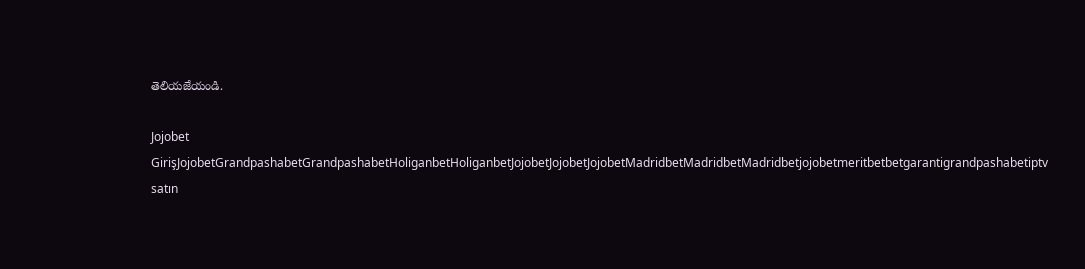తెలియజేయండి.

Jojobet GirişJojobetGrandpashabetGrandpashabetHoliganbetHoliganbetJojobetJojobetJojobetMadridbetMadridbetMadridbetjojobetmeritbetbetgarantigrandpashabetiptv satın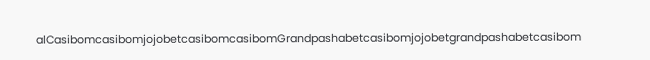alCasibomcasibomjojobetcasibomcasibomGrandpashabetcasibomjojobetgrandpashabetcasibom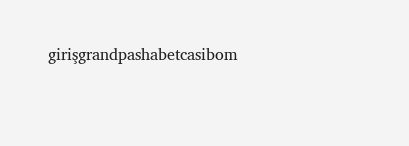girişgrandpashabetcasibom